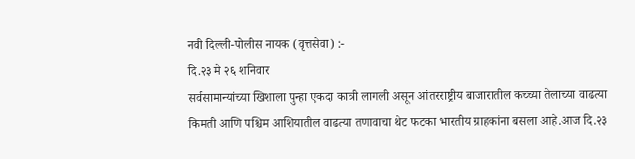नवी दिल्ली-पोलीस नायक (वृत्तसेवा) :-
दि.२३ मे २६ शनिवार
सर्वसामान्यांच्या खिशाला पुन्हा एकदा कात्री लागली असून आंतरराष्ट्रीय बाजारातील कच्च्या तेलाच्या वाढत्या किमती आणि पश्चिम आशियातील वाढत्या तणावाचा थेट फटका भारतीय ग्राहकांना बसला आहे.आज दि.२३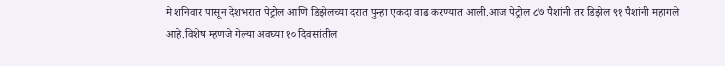मे शनिवार पासून देशभरात पेट्रोल आणि डिझेलच्या दरात पुन्हा एकदा वाढ करण्यात आली.आज पेट्रोल ८७ पैशांनी तर डिझेल ९१ पैशांनी महागले आहे.विशेष म्हणजे गेल्या अवघ्या १० दिवसांतील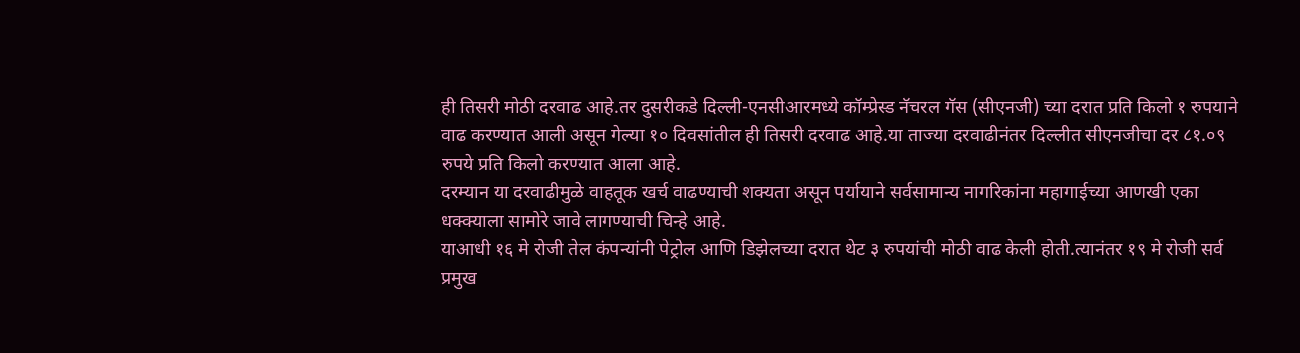ही तिसरी मोठी दरवाढ आहे.तर दुसरीकडे दिल्ली-एनसीआरमध्ये कॉम्प्रेस्ड नॅचरल गॅस (सीएनजी) च्या दरात प्रति किलो १ रुपयाने वाढ करण्यात आली असून गेल्या १० दिवसांतील ही तिसरी दरवाढ आहे.या ताज्या दरवाढीनंतर दिल्लीत सीएनजीचा दर ८१.०९ रुपये प्रति किलो करण्यात आला आहे.
दरम्यान या दरवाढीमुळे वाहतूक खर्च वाढण्याची शक्यता असून पर्यायाने सर्वसामान्य नागरिकांना महागाईच्या आणखी एका धक्क्याला सामोरे जावे लागण्याची चिन्हे आहे.
याआधी १६ मे रोजी तेल कंपन्यांनी पेट्रोल आणि डिझेलच्या दरात थेट ३ रुपयांची मोठी वाढ केली होती.त्यानंतर १९ मे रोजी सर्व प्रमुख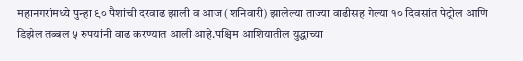महानगरांमध्ये पुन्हा ९० पैशांची दरवाढ झाली व आज (शनिवारी) झालेल्या ताज्या वाढीसह गेल्या १० दिवसांत पेट्रोल आणि डिझेल तब्बल ५ रुपयांनी वाढ करण्यात आली आहे.पश्चिम आशियातील युद्धाच्या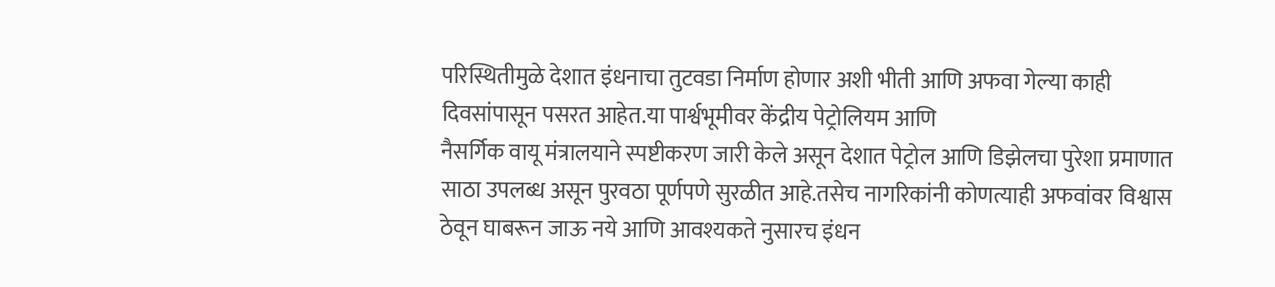परिस्थितीमुळे देशात इंधनाचा तुटवडा निर्माण होणार अशी भीती आणि अफवा गेल्या काही दिवसांपासून पसरत आहेत.या पार्श्वभूमीवर केंद्रीय पेट्रोलियम आणि
नैसर्गिक वायू मंत्रालयाने स्पष्टीकरण जारी केले असून देशात पेट्रोल आणि डिझेलचा पुरेशा प्रमाणात साठा उपलब्ध असून पुरवठा पूर्णपणे सुरळीत आहे.तसेच नागरिकांनी कोणत्याही अफवांवर विश्वास ठेवून घाबरून जाऊ नये आणि आवश्यकते नुसारच इंधन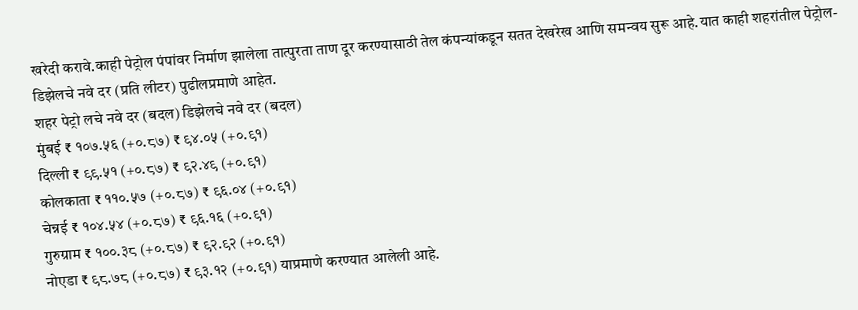खरेदी करावे.काही पेट्रोल पंपांवर निर्माण झालेला तात्पुरता ताण दूर करण्यासाठी तेल कंपन्यांकडून सतत देखरेख आणि समन्वय सुरू आहे.यात काही शहरांतील पेट्रोल-डिझेलचे नवे दर (प्रति लीटर) पुढीलप्रमाणे आहेत.
शहर पेट्रो लचे नवे दर (बदल) डिझेलचे नवे दर (बदल)
मुंबई ₹ १०७.५६ (+०.८७) ₹ ९४.०५ (+०.९१)
दिल्ली ₹ ९९.५१ (+०.८७) ₹ ९२.४९ (+०.९१)
कोलकाता ₹ ११०.५७ (+०.८७) ₹ ९६.०४ (+०.९१)
चेन्नई ₹ १०४.५४ (+०.८७) ₹ ९६.१६ (+०.९१)
गुरुग्राम ₹ १००.३८ (+०.८७) ₹ ९२.९२ (+०.९१)
नोएडा ₹ ९८.७८ (+०.८७) ₹ ९३.१२ (+०.९१) याप्रमाणे करण्यात आलेली आहे.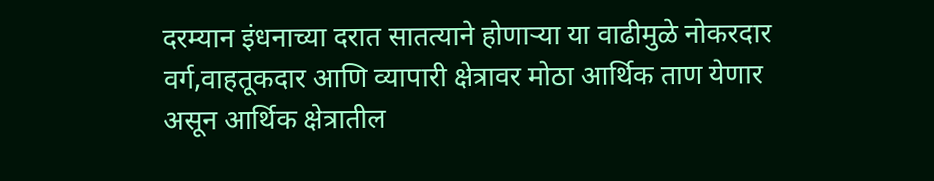दरम्यान इंधनाच्या दरात सातत्याने होणाऱ्या या वाढीमुळे नोकरदार वर्ग,वाहतूकदार आणि व्यापारी क्षेत्रावर मोठा आर्थिक ताण येणार असून आर्थिक क्षेत्रातील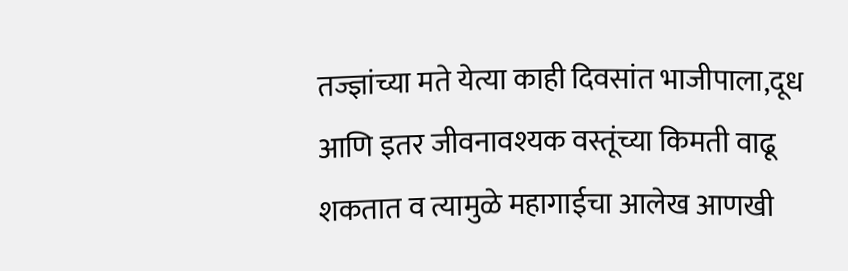तज्ज्ञांच्या मते येत्या काही दिवसांत भाजीपाला,दूध आणि इतर जीवनावश्यक वस्तूंच्या किमती वाढू शकतात व त्यामुळे महागाईचा आलेख आणखी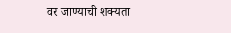वर जाण्याची शक्यता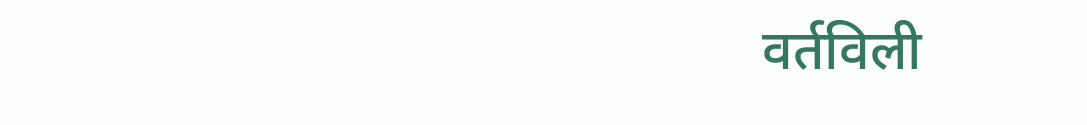वर्तविली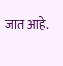जात आहे.